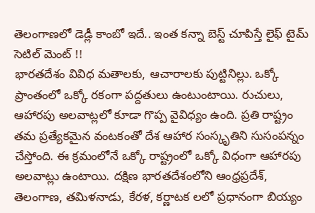తెలంగాణలో డెడ్లీ కాంబో ఇదే.. ఇంత కన్నా బెస్ట్ చూపిస్తే లైఫ్ టైమ్ సెటిల్ మెంట్ !!
భారతదేశం వివిధ మతాలకు, ఆచారాలకు పుట్టినిల్లు. ఒక్కో ప్రాంతంలో ఒక్కో రకంగా పద్దతులు ఉంటుంటాయి. రుచులు, ఆహారపు అలవాట్లలో కూడా గొప్ప వైవిధ్యం ఉంది. ప్రతి రాష్ట్రం తమ ప్రత్యేకమైన వంటకంతో దేశ ఆహార సంస్కృతిని సుసంపన్నం చేస్తోంది. ఈ క్రమంలోనే ఒక్కో రాష్ట్రంలో ఒక్కో విధంగా ఆహారపు అలవాట్లు ఉంటాయి. దక్షిణ భారతదేశంలోని ఆంధ్రప్రదేశ్, తెలంగాణ, తమిళనాడు, కేరళ, కర్ణాటక లలో ప్రధానంగా బియ్యం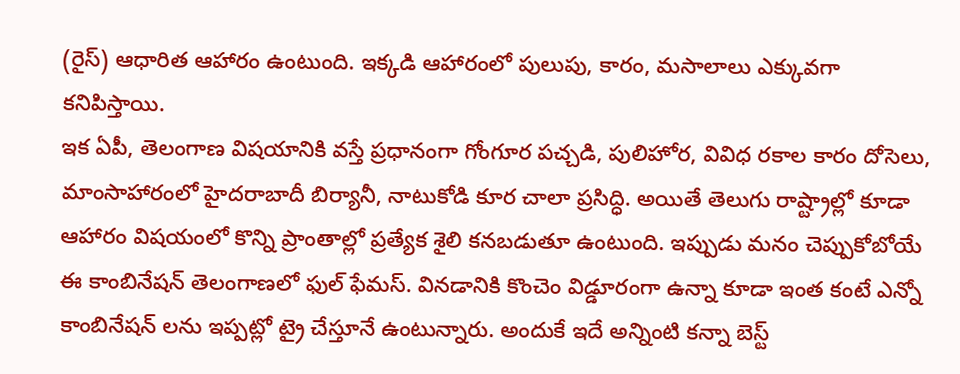(రైస్) ఆధారిత ఆహారం ఉంటుంది. ఇక్కడి ఆహారంలో పులుపు, కారం, మసాలాలు ఎక్కువగా కనిపిస్తాయి.
ఇక ఏపీ, తెలంగాణ విషయానికి వస్తే ప్రధానంగా గోంగూర పచ్చడి, పులిహోర, వివిధ రకాల కారం దోసెలు, మాంసాహారంలో హైదరాబాదీ బిర్యానీ, నాటుకోడి కూర చాలా ప్రసిద్ధి. అయితే తెలుగు రాష్ట్రాల్లో కూడా ఆహారం విషయంలో కొన్ని ప్రాంతాల్లో ప్రత్యేక శైలి కనబడుతూ ఉంటుంది. ఇప్పుడు మనం చెప్పుకోబోయే ఈ కాంబినేషన్ తెలంగాణలో ఫుల్ ఫేమస్. వినడానికి కొంచెం విడ్డూరంగా ఉన్నా కూడా ఇంత కంటే ఎన్నో కాంబినేషన్ లను ఇప్పట్లో ట్రై చేస్తూనే ఉంటున్నారు. అందుకే ఇదే అన్నింటి కన్నా బెస్ట్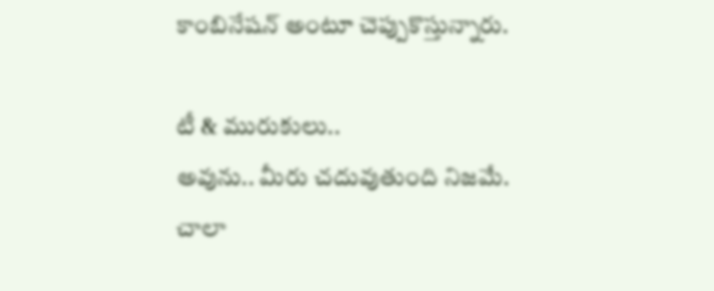కాంబినేషన్ అంటూ చెప్పుకొస్తున్నారు.

టీ & మురుకులు..
అవును.. మీరు చదువుతుంది నిజమే. చాలా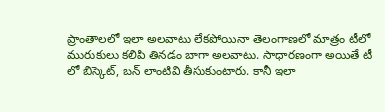ప్రాంతాలలో ఇలా అలవాటు లేకపోయినా తెలంగాణలో మాత్రం టీలో మురుకులు కలిపి తినడం బాగా అలవాటు. సాధారణంగా అయితే టీ లో బిస్కెట్, బన్ లాంటివి తీసుకుంటారు. కానీ ఇలా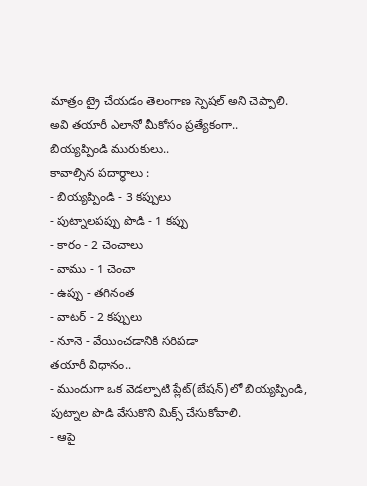మాత్రం ట్రై చేయడం తెలంగాణ స్పెషల్ అని చెప్పాలి. అవి తయారీ ఎలానో మీకోసం ప్రత్యేకంగా..
బియ్యప్పిండి మురుకులు..
కావాల్సిన పదార్థాలు :
- బియ్యప్పిండి - 3 కప్పులు
- పుట్నాలపప్పు పొడి - 1 కప్పు
- కారం - 2 చెంచాలు
- వాము - 1 చెంచా
- ఉప్పు - తగినంత
- వాటర్ - 2 కప్పులు
- నూనె - వేయించడానికి సరిపడా
తయారీ విధానం..
- ముందుగా ఒక వెడల్పాటి ప్లేట్(బేషన్)లో బియ్యప్పిండి, పుట్నాల పొడి వేసుకొని మిక్స్ చేసుకోవాలి.
- ఆపై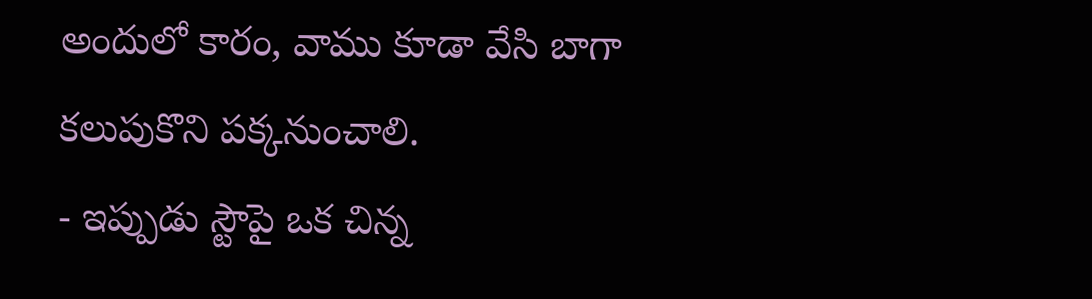అందులో కారం, వాము కూడా వేసి బాగా కలుపుకొని పక్కనుంచాలి.
- ఇప్పుడు స్టౌపై ఒక చిన్న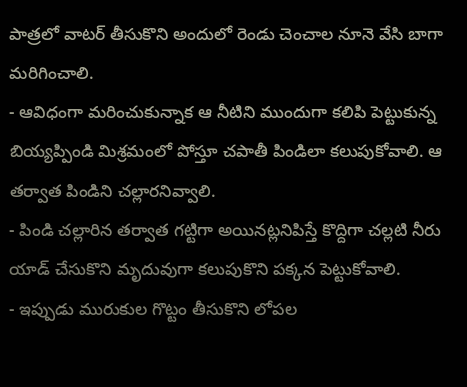పాత్రలో వాటర్ తీసుకొని అందులో రెండు చెంచాల నూనె వేసి బాగా మరిగించాలి.
- ఆవిధంగా మరించుకున్నాక ఆ నీటిని ముందుగా కలిపి పెట్టుకున్న బియ్యప్పిండి మిశ్రమంలో పోస్తూ చపాతీ పిండిలా కలుపుకోవాలి. ఆ తర్వాత పిండిని చల్లారనివ్వాలి.
- పిండి చల్లారిన తర్వాత గట్టిగా అయినట్లనిపిస్తే కొద్దిగా చల్లటి నీరు యాడ్ చేసుకొని మృదువుగా కలుపుకొని పక్కన పెట్టుకోవాలి.
- ఇప్పుడు మురుకుల గొట్టం తీసుకొని లోపల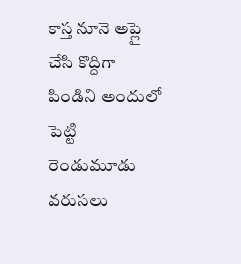కాస్త నూనె అప్లై చేసి కొద్దిగా పిండిని అందులో పెట్టి రెండుమూడు వరుసలు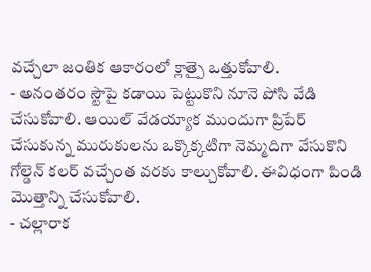వచ్చేలా జంతిక ఆకారంలో క్లాత్పై ఒత్తుకోవాలి.
- అనంతరం స్టౌపై కడాయి పెట్టుకొని నూనె పోసి వేడి చేసుకోవాలి. ఆయిల్ వేడయ్యాక ముందుగా ప్రిపేర్ చేసుకున్న మురుకులను ఒక్కొక్కటిగా నెమ్మదిగా వేసుకొని గోల్డెన్ కలర్ వచ్చేంత వరకు కాల్చుకోవాలి. ఈవిధంగా పిండి మొత్తాన్ని చేసుకోవాలి.
- చల్లారాక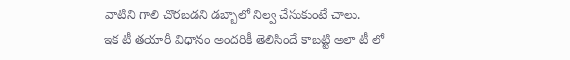వాటిని గాలి చొరబడని డబ్బాలో నిల్వ చేసుకుంటే చాలు.
ఇక టీ తయారీ విధానం అందరికీ తెలిసిందే కాబట్టి అలా టీ లో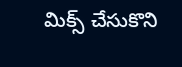మిక్స్ చేసుకొని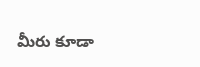మీరు కూడా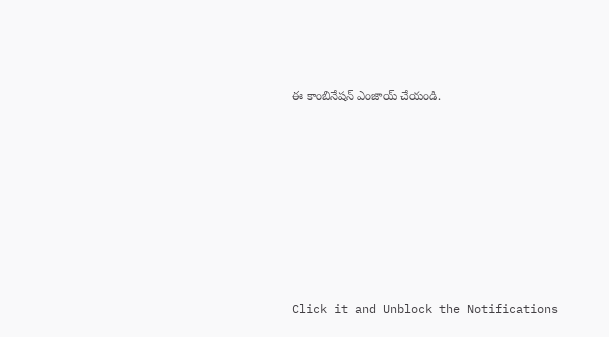ఈ కాంబినేషన్ ఎంజాయ్ చేయండి.












Click it and Unblock the Notifications